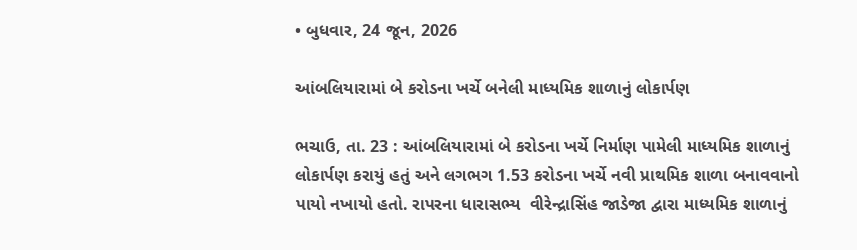• બુધવાર, 24 જૂન, 2026

આંબલિયારામાં બે કરોડના ખર્ચે બનેલી માધ્યમિક શાળાનું લોકાર્પણ

ભચાઉ, તા. 23 : આંબલિયારામાં બે કરોડના ખર્ચે નિર્માણ પામેલી માધ્યમિક શાળાનું લોકાર્પણ કરાયું હતું અને લગભગ 1.53 કરોડના ખર્ચે નવી પ્રાથમિક શાળા બનાવવાનો પાયો નખાયો હતો. રાપરના ધારાસભ્ય  વીરેન્દ્રાસિંહ જાડેજા દ્વારા માધ્યમિક શાળાનું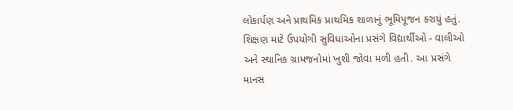લોકાર્પણ અને પ્રાથમિક પ્રાથમિક શાળાનું ભૂમિપૂજન કરાયું હતું. શિક્ષણ માટે ઉપયોગી સુવિધાઓના પ્રસંગે વિદ્યાર્થીઓ - વાલીઓ અને સ્થાનિક ગ્રામજનોમાં ખુશી જોવા મળી હતી. આ પ્રસંગે માનસ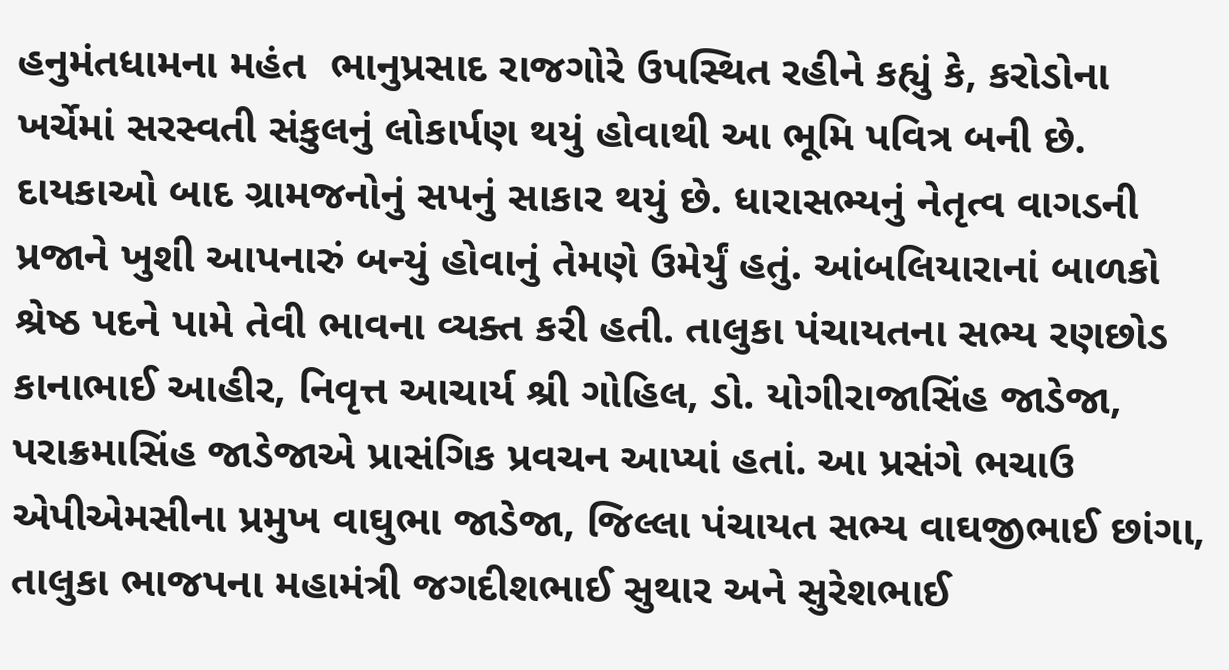હનુમંતધામના મહંત  ભાનુપ્રસાદ રાજગોરે ઉપસ્થિત રહીને કહ્યું કે, કરોડોના ખર્ચેમાં સરસ્વતી સંકુલનું લોકાર્પણ થયું હોવાથી આ ભૂમિ પવિત્ર બની છે. દાયકાઓ બાદ ગ્રામજનોનું સપનું સાકાર થયું છે. ધારાસભ્યનું નેતૃત્વ વાગડની પ્રજાને ખુશી આપનારું બન્યું હોવાનું તેમણે ઉમેર્યું હતું. આંબલિયારાનાં બાળકો  શ્રેષ્ઠ પદને પામે તેવી ભાવના વ્યક્ત કરી હતી. તાલુકા પંચાયતના સભ્ય રણછોડ કાનાભાઈ આહીર, નિવૃત્ત આચાર્ય શ્રી ગોહિલ, ડો. યોગીરાજાસિંહ જાડેજા, પરાક્રમાસિંહ જાડેજાએ પ્રાસંગિક પ્રવચન આપ્યાં હતાં. આ પ્રસંગે ભચાઉ એપીએમસીના પ્રમુખ વાઘુભા જાડેજા, જિલ્લા પંચાયત સભ્ય વાઘજીભાઈ છાંગા, તાલુકા ભાજપના મહામંત્રી જગદીશભાઈ સુથાર અને સુરેશભાઈ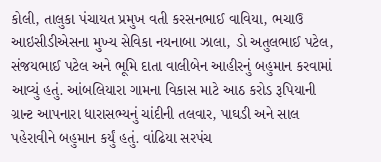કોલી, તાલુકા પંચાયત પ્રમુખ વતી કરસનભાઈ વાવિયા, ભચાઉ આઇસીડીએસના મુખ્ય સેવિકા નયનાબા ઝાલા, ડો અતુલભાઈ પટેલ, સંજયભાઈ પટેલ અને ભૂમિ દાતા વાલીબેન આહીરનું બહુમાન કરવામાં આવ્યું હતું. આંબલિયારા ગામના વિકાસ માટે આઠ કરોડ રૂપિયાની ગ્રાન્ટ આપનારા ધારાસભ્યનું ચાંદીની તલવાર, પાઘડી અને સાલ પહેરાવીને બહુમાન કર્યું હતું. વાંઢિયા સરપંચ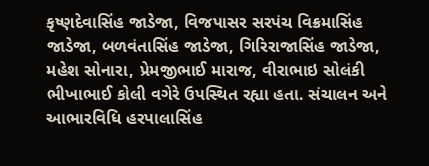કૃષ્ણદેવાસિંહ જાડેજા, વિજપાસર સરપંચ વિક્રમાસિંહ જાડેજા, બળવંતાસિંહ જાડેજા, ગિરિરાજાસિંહ જાડેજા, મહેશ સોનારા, પ્રેમજીભાઈ મારાજ, વીરાભાઇ સોલંકી ભીખાભાઈ કોલી વગેરે ઉપસ્થિત રહ્યા હતા. સંચાલન અને આભારવિધિ હરપાલાસિંહ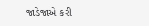જાડેજાએ કરી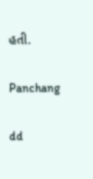હતી.

Panchang

dd